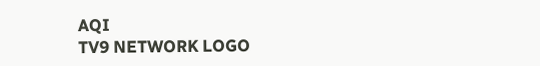AQI
TV9 NETWORK LOGO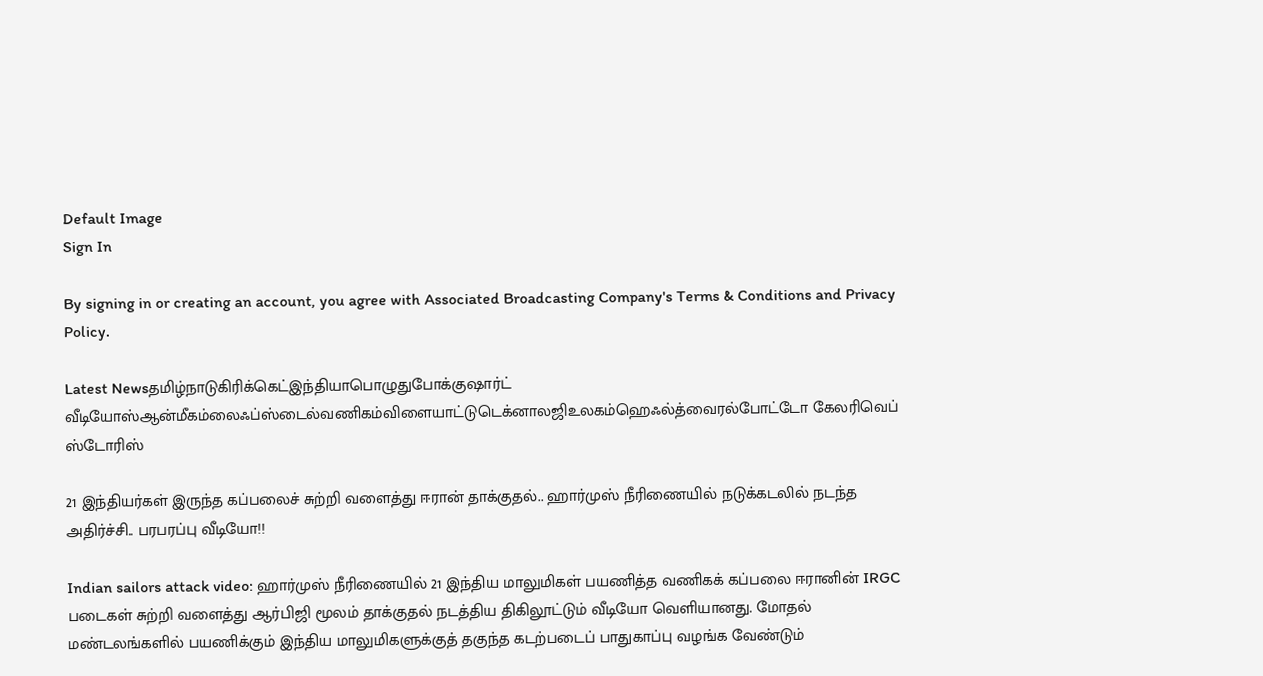Default Image
Sign In

By signing in or creating an account, you agree with Associated Broadcasting Company's Terms & Conditions and Privacy Policy.

Latest Newsதமிழ்நாடுகிரிக்கெட்இந்தியாபொழுதுபோக்குஷார்ட் வீடியோஸ்ஆன்மீகம்லைஃப்ஸ்டைல்வணிகம்விளையாட்டுடெக்னாலஜிஉலகம்ஹெஃல்த்வைரல்போட்டோ கேலரிவெப் ஸ்டோரிஸ்

21 இந்தியர்கள் இருந்த கப்பலைச் சுற்றி வளைத்து ஈரான் தாக்குதல்.. ஹார்முஸ் நீரிணையில் நடுக்கடலில் நடந்த அதிர்ச்சி.. பரபரப்பு வீடியோ!!

Indian sailors attack video: ஹார்முஸ் நீரிணையில் 21 இந்திய மாலுமிகள் பயணித்த வணிகக் கப்பலை ஈரானின் IRGC படைகள் சுற்றி வளைத்து ஆர்பிஜி மூலம் தாக்குதல் நடத்திய திகிலூட்டும் வீடியோ வெளியானது. மோதல் மண்டலங்களில் பயணிக்கும் இந்திய மாலுமிகளுக்குத் தகுந்த கடற்படைப் பாதுகாப்பு வழங்க வேண்டும்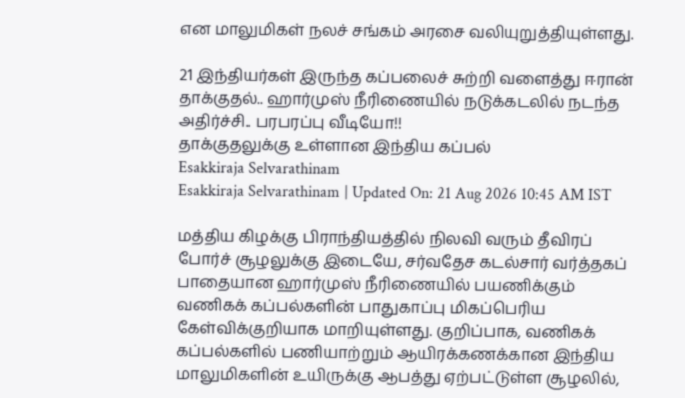என மாலுமிகள் நலச் சங்கம் அரசை வலியுறுத்தியுள்ளது.

21 இந்தியர்கள் இருந்த கப்பலைச் சுற்றி வளைத்து ஈரான் தாக்குதல்.. ஹார்முஸ் நீரிணையில் நடுக்கடலில் நடந்த அதிர்ச்சி.. பரபரப்பு வீடியோ!!
தாக்குதலுக்கு உள்ளான இந்திய கப்பல்
Esakkiraja Selvarathinam
Esakkiraja Selvarathinam | Updated On: 21 Aug 2026 10:45 AM IST

மத்திய கிழக்கு பிராந்தியத்தில் நிலவி வரும் தீவிரப் போர்ச் சூழலுக்கு இடையே, சர்வதேச கடல்சார் வர்த்தகப் பாதையான ஹார்முஸ் நீரிணையில் பயணிக்கும் வணிகக் கப்பல்களின் பாதுகாப்பு மிகப்பெரிய கேள்விக்குறியாக மாறியுள்ளது. குறிப்பாக, வணிகக் கப்பல்களில் பணியாற்றும் ஆயிரக்கணக்கான இந்திய மாலுமிகளின் உயிருக்கு ஆபத்து ஏற்பட்டுள்ள சூழலில்,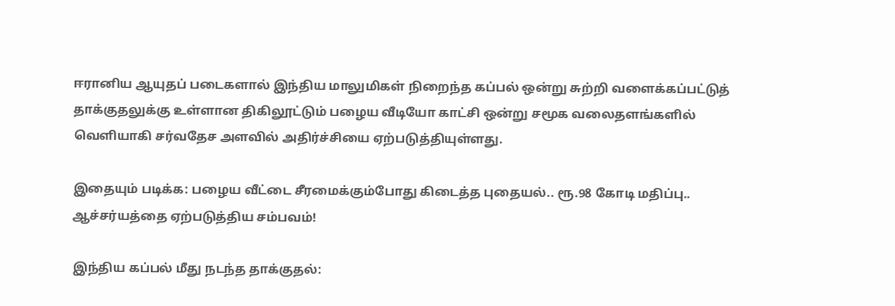ஈரானிய ஆயுதப் படைகளால் இந்திய மாலுமிகள் நிறைந்த கப்பல் ஒன்று சுற்றி வளைக்கப்பட்டுத் தாக்குதலுக்கு உள்ளான திகிலூட்டும் பழைய வீடியோ காட்சி ஒன்று சமூக வலைதளங்களில் வெளியாகி சர்வதேச அளவில் அதிர்ச்சியை ஏற்படுத்தியுள்ளது.

இதையும் படிக்க: பழைய வீட்டை சீரமைக்கும்போது கிடைத்த புதையல்.. ரூ.98 கோடி மதிப்பு.. ஆச்சர்யத்தை ஏற்படுத்திய சம்பவம்!

இந்திய கப்பல் மீது நடந்த தாக்குதல்: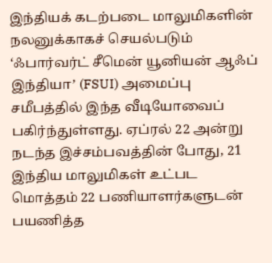இந்தியக் கடற்படை மாலுமிகளின் நலனுக்காகச் செயல்படும் ‘ஃபார்வர்ட் சீமென் யூனியன் ஆஃப் இந்தியா’ (FSUI) அமைப்பு சமீபத்தில் இந்த வீடியோவைப் பகிர்ந்துள்ளது. ஏப்ரல் 22 அன்று நடந்த இச்சம்பவத்தின் போது, 21 இந்திய மாலுமிகள் உட்பட மொத்தம் 22 பணியாளர்களுடன் பயணித்த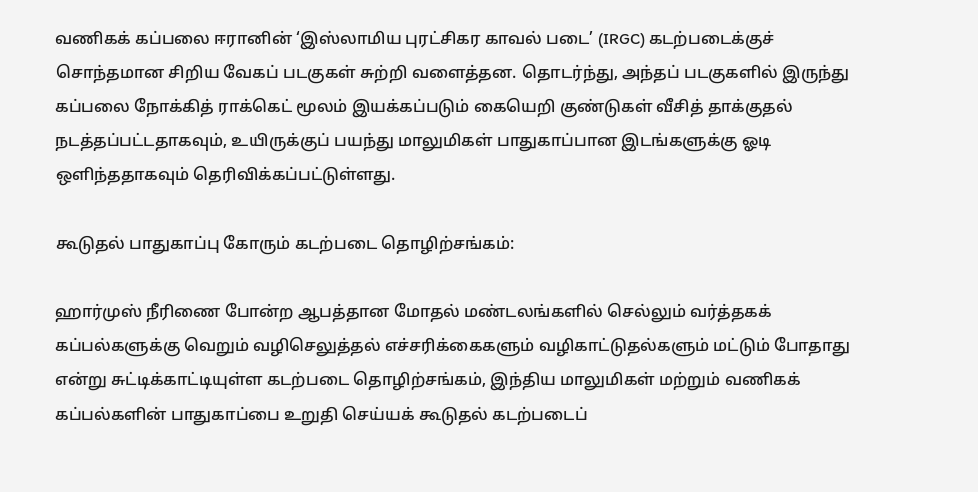வணிகக் கப்பலை ஈரானின் ‘இஸ்லாமிய புரட்சிகர காவல் படை’ (IRGC) கடற்படைக்குச் சொந்தமான சிறிய வேகப் படகுகள் சுற்றி வளைத்தன. தொடர்ந்து, அந்தப் படகுகளில் இருந்து கப்பலை நோக்கித் ராக்கெட் மூலம் இயக்கப்படும் கையெறி குண்டுகள் வீசித் தாக்குதல் நடத்தப்பட்டதாகவும், உயிருக்குப் பயந்து மாலுமிகள் பாதுகாப்பான இடங்களுக்கு ஓடி ஒளிந்ததாகவும் தெரிவிக்கப்பட்டுள்ளது.

கூடுதல் பாதுகாப்பு கோரும் கடற்படை தொழிற்சங்கம்:

ஹார்முஸ் நீரிணை போன்ற ஆபத்தான மோதல் மண்டலங்களில் செல்லும் வர்த்தகக் கப்பல்களுக்கு வெறும் வழிசெலுத்தல் எச்சரிக்கைகளும் வழிகாட்டுதல்களும் மட்டும் போதாது என்று சுட்டிக்காட்டியுள்ள கடற்படை தொழிற்சங்கம், இந்திய மாலுமிகள் மற்றும் வணிகக் கப்பல்களின் பாதுகாப்பை உறுதி செய்யக் கூடுதல் கடற்படைப்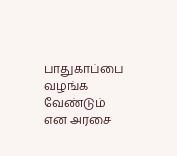பாதுகாப்பை வழங்க வேண்டும் என அரசை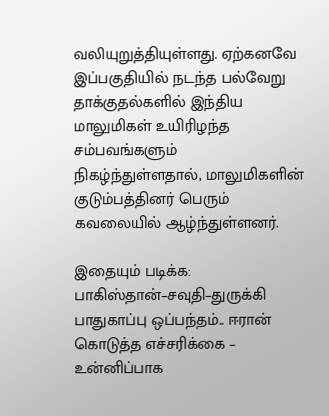வலியுறுத்தியுள்ளது. ஏற்கனவே இப்பகுதியில் நடந்த பல்வேறு தாக்குதல்களில் இந்திய மாலுமிகள் உயிரிழந்த சம்பவங்களும் நிகழ்ந்துள்ளதால், மாலுமிகளின் குடும்பத்தினர் பெரும் கவலையில் ஆழ்ந்துள்ளனர்.

இதையும் படிக்க: பாகிஸ்தான்–சவுதி–துருக்கி பாதுகாப்பு ஒப்பந்தம்.. ஈரான் கொடுத்த எச்சரிக்கை – உன்னிப்பாக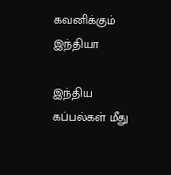கவனிக்கும் இந்தியா

இந்திய கப்பல்கள் மீது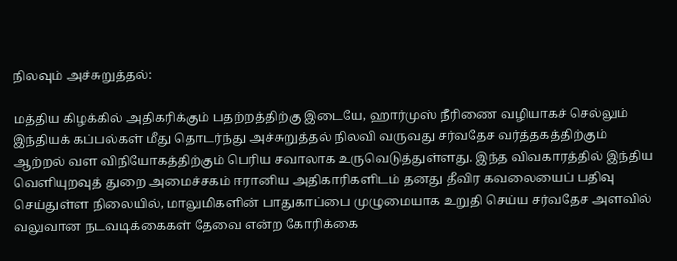நிலவும் அச்சுறுத்தல்:

மத்திய கிழக்கில் அதிகரிக்கும் பதற்றத்திற்கு இடையே, ஹார்முஸ் நீரிணை வழியாகச் செல்லும் இந்தியக் கப்பல்கள் மீது தொடர்ந்து அச்சுறுத்தல் நிலவி வருவது சர்வதேச வர்த்தகத்திற்கும் ஆற்றல் வள விநியோகத்திற்கும் பெரிய சவாலாக உருவெடுத்துள்ளது. இந்த விவகாரத்தில் இந்திய வெளியுறவுத் துறை அமைச்சகம் ஈரானிய அதிகாரிகளிடம் தனது தீவிர கவலையைப் பதிவு செய்துள்ள நிலையில், மாலுமிகளின் பாதுகாப்பை முழுமையாக உறுதி செய்ய சர்வதேச அளவில் வலுவான நடவடிக்கைகள் தேவை என்ற கோரிக்கை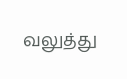வலுத்து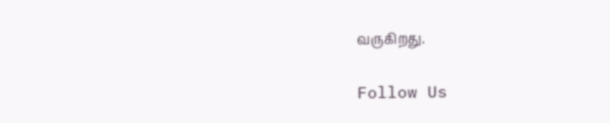வருகிறது.

Follow Us